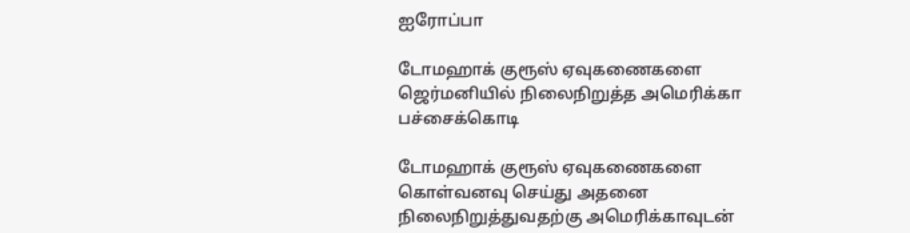ஐரோப்பா

டோமஹாக் குரூஸ் ஏவுகணைகளை ஜெர்மனியில் நிலைநிறுத்த அமெரிக்கா பச்சைக்கொடி

டோமஹாக் குரூஸ் ஏவுகணைகளை கொள்வனவு செய்து அதனை நிலைநிறுத்துவதற்கு அமெரிக்காவுடன்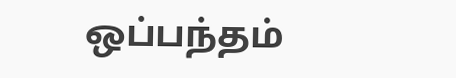ஒப்பந்தம்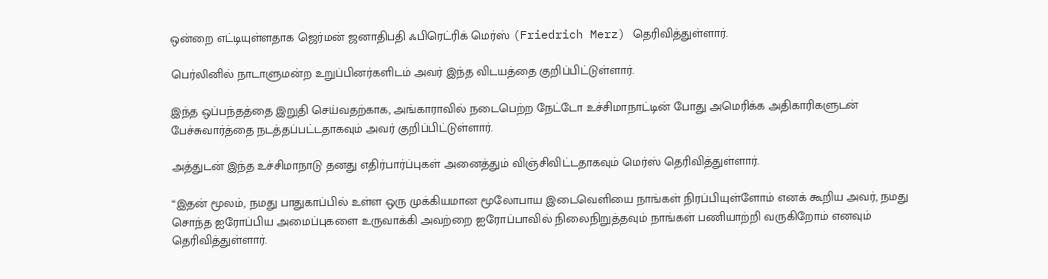ஒன்றை எட்டியுள்ளதாக ஜெர்மன் ஜனாதிபதி ஃபிரெட்ரிக் மெர்ஸ் (Friedrich Merz) தெரிவித்துள்ளார்.

பெர்லினில் நாடாளுமன்ற உறுப்பினர்களிடம் அவர் இந்த விடயத்தை குறிப்பிட்டுள்ளார்.

இந்த ஒப்பந்தத்தை இறுதி செய்வதற்காக, அங்காராவில் நடைபெற்ற நேட்டோ உச்சிமாநாட்டின் போது அமெரிக்க அதிகாரிகளுடன் பேச்சுவார்த்தை நடத்தப்பட்டதாகவும் அவர் குறிப்பிட்டுள்ளார்.

அத்துடன் இந்த உச்சிமாநாடு தனது எதிர்பார்ப்புகள் அனைத்தும் விஞ்சிவிட்டதாகவும் மெர்ஸ் தெரிவித்துள்ளார்.

“இதன் மூலம், நமது பாதுகாப்பில் உள்ள ஒரு முக்கியமான மூலோபாய இடைவெளியை நாங்கள் நிரப்பியுள்ளோம் எனக் கூறிய அவர், நமது சொந்த ஐரோப்பிய அமைப்புகளை உருவாக்கி அவற்றை ஐரோப்பாவில் நிலைநிறுத்தவும் நாங்கள் பணியாற்றி வருகிறோம் எனவும் தெரிவித்துள்ளார்.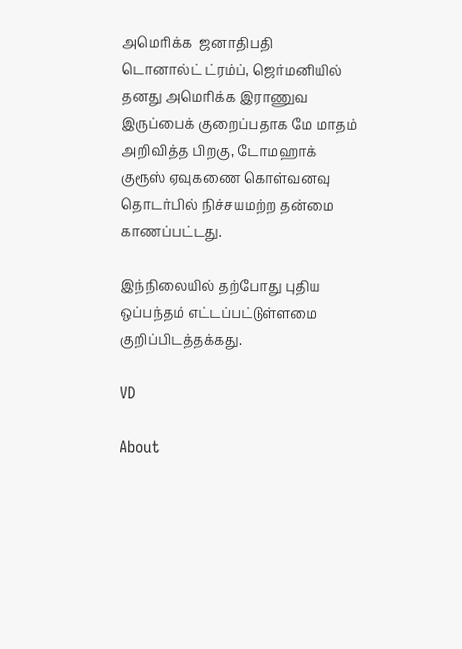அமெரிக்க  ஜனாதிபதி  டொனால்ட் ட்ரம்ப், ஜெர்மனியில் தனது அமெரிக்க இராணுவ இருப்பைக் குறைப்பதாக மே மாதம் அறிவித்த பிறகு, டோமஹாக் குரூஸ் ஏவுகணை கொள்வனவு தொடர்பில் நிச்சயமற்ற தன்மை காணப்பட்டது.

இந்நிலையில் தற்போது புதிய ஒப்பந்தம் எட்டப்பட்டுள்ளமை குறிப்பிடத்தக்கது.

VD

About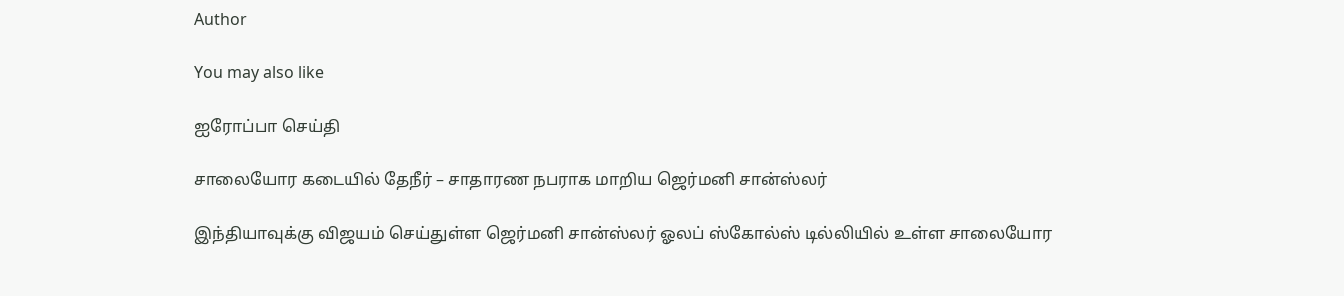Author

You may also like

ஐரோப்பா செய்தி

சாலையோர கடையில் தேநீர் – சாதாரண நபராக மாறிய ஜெர்மனி சான்ஸ்லர்

இந்தியாவுக்கு விஜயம் செய்துள்ள ஜெர்மனி சான்ஸ்லர் ஓலப் ஸ்கோல்ஸ் டில்லியில் உள்ள சாலையோர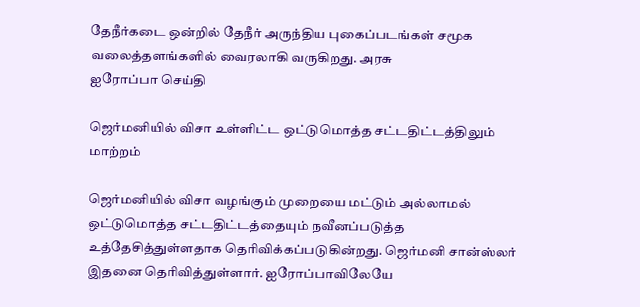தேநீர்கடை ஒன்றில் தேநீர் அருந்திய புகைப்படங்கள் சமூக வலைத்தளங்களில் வைரலாகி வருகிறது. அரசு
ஐரோப்பா செய்தி

ஜெர்மனியில் விசா உள்ளிட்ட ஒட்டுமொத்த சட்டதிட்டத்திலும் மாற்றம்

ஜெர்மனியில் விசா வழங்கும் முறையை மட்டும் அல்லாமல் ஒட்டுமொத்த சட்டதிட்டத்தையும் நவீனப்படுத்த உத்தேசித்துள்ளதாக தெரிவிக்கப்படுகின்றது. ஜெர்மனி சான்ஸ்லர் இதனை தெரிவித்துள்ளார். ஐரோப்பாவிலேயே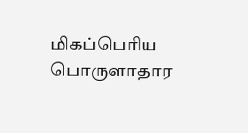மிகப்பெரிய பொருளாதார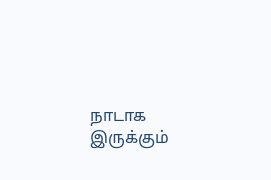நாடாக இருக்கும்